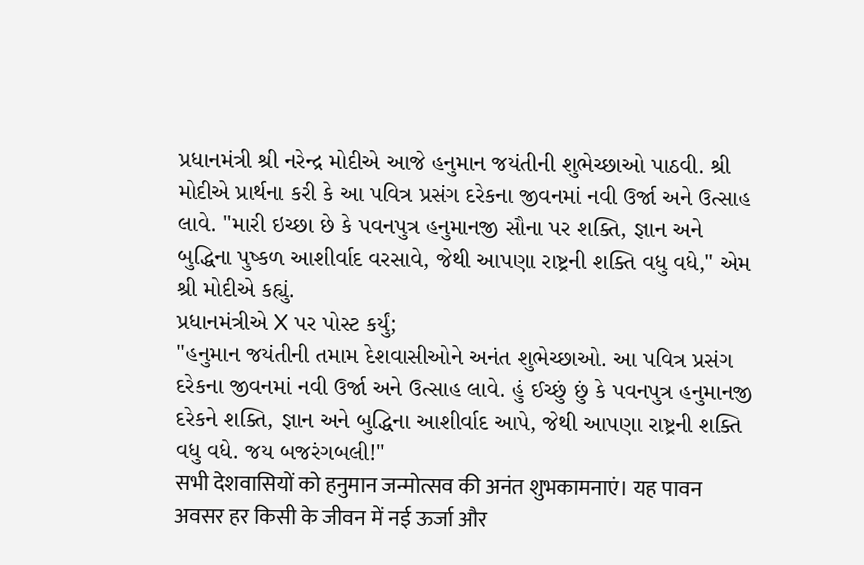પ્રધાનમંત્રી શ્રી નરેન્દ્ર મોદીએ આજે હનુમાન જયંતીની શુભેચ્છાઓ પાઠવી. શ્રી મોદીએ પ્રાર્થના કરી કે આ પવિત્ર પ્રસંગ દરેકના જીવનમાં નવી ઉર્જા અને ઉત્સાહ લાવે. "મારી ઇચ્છા છે કે પવનપુત્ર હનુમાનજી સૌના પર શક્તિ, જ્ઞાન અને બુદ્ધિના પુષ્કળ આશીર્વાદ વરસાવે, જેથી આપણા રાષ્ટ્રની શક્તિ વધુ વધે," એમ શ્રી મોદીએ કહ્યું.
પ્રધાનમંત્રીએ X પર પોસ્ટ કર્યું;
"હનુમાન જયંતીની તમામ દેશવાસીઓને અનંત શુભેચ્છાઓ. આ પવિત્ર પ્રસંગ દરેકના જીવનમાં નવી ઉર્જા અને ઉત્સાહ લાવે. હું ઈચ્છું છું કે પવનપુત્ર હનુમાનજી દરેકને શક્તિ, જ્ઞાન અને બુદ્ધિના આશીર્વાદ આપે, જેથી આપણા રાષ્ટ્રની શક્તિ વધુ વધે. જય બજરંગબલી!"
सभी देशवासियों को हनुमान जन्मोत्सव की अनंत शुभकामनाएं। यह पावन अवसर हर किसी के जीवन में नई ऊर्जा और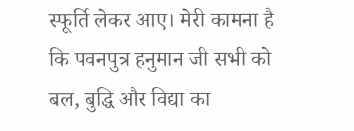स्फूर्ति लेकर आए। मेरी कामना है कि पवनपुत्र हनुमान जी सभी को बल, बुद्धि और विद्या का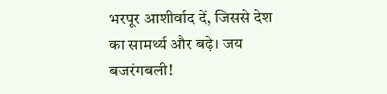भरपूर आशीर्वाद दें, जिससे देश का सामर्थ्य और बढ़े। जय बजरंगबली!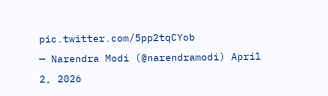pic.twitter.com/5pp2tqCYob
— Narendra Modi (@narendramodi) April 2, 2026